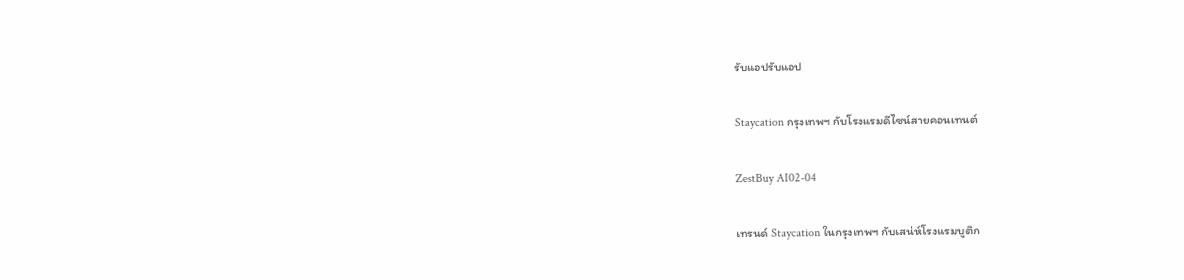รับแอปรับแอป

Staycation กรุงเทพฯ กับโรงแรมดีไซน์สายคอนเทนต์

ZestBuy AI02-04

เทรนด์ Staycation ในกรุงเทพฯ กับเสน่ห์โรงแรมบูติก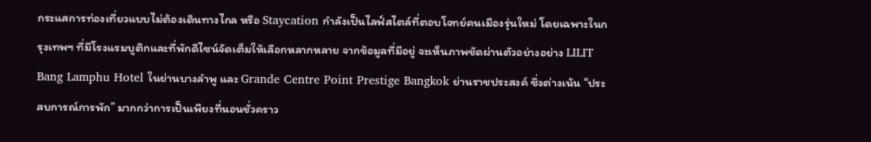กระแสการท่องเที่ยวแบบไม่ต้องเดินทางไกล หรือ Staycation กำลังเป็นไลฟ์สไตล์ที่ตอบโจทย์คนเมืองรุ่นใหม่ โดยเฉพาะในกรุงเทพฯ ที่มีโรงแรมบูติกและที่พักดีไซน์จัดเต็มให้เลือกหลากหลาย จากข้อมูลที่มีอยู่ จะเห็นภาพชัดผ่านตัวอย่างอย่าง LILIT Bang Lamphu Hotel ในย่านบางลำพู และ Grande Centre Point Prestige Bangkok ย่านราชประสงค์ ซึ่งต่างเน้น “ประสบการณ์การพัก” มากกว่าการเป็นเพียงที่นอนชั่วคราว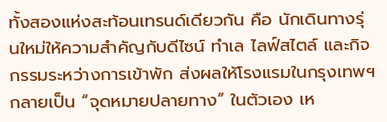ทั้งสองแห่งสะท้อนเทรนด์เดียวกัน คือ นักเดินทางรุ่นใหม่ให้ความสำคัญกับดีไซน์ ทำเล ไลฟ์สไตล์ และกิจกรรมระหว่างการเข้าพัก ส่งผลให้โรงแรมในกรุงเทพฯ กลายเป็น “จุดหมายปลายทาง” ในตัวเอง เห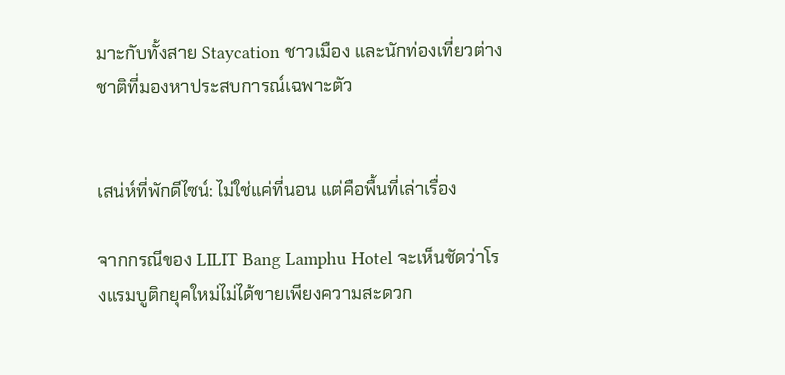มาะกับทั้งสาย Staycation ชาวเมือง และนักท่องเที่ยวต่างชาติที่มองหาประสบการณ์เฉพาะตัว


เสน่ห์ที่พักดีไซน์: ไม่ใช่แค่ที่นอน แต่คือพื้นที่เล่าเรื่อง

จากกรณีของ LILIT Bang Lamphu Hotel จะเห็นชัดว่าโรงแรมบูติกยุคใหม่ไม่ได้ขายเพียงความสะดวก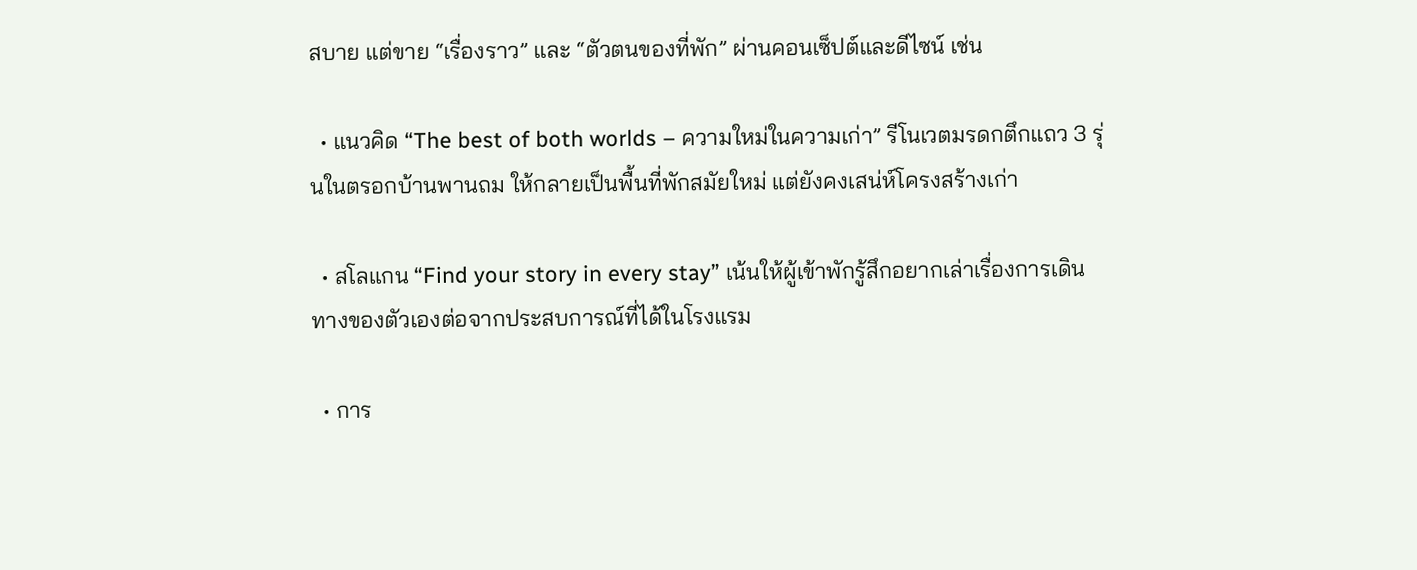สบาย แต่ขาย “เรื่องราว” และ “ตัวตนของที่พัก” ผ่านคอนเซ็ปต์และดีไซน์ เช่น

  • แนวคิด “The best of both worlds – ความใหม่ในความเก่า” รีโนเวตมรดกตึกแถว 3 รุ่นในตรอกบ้านพานถม ให้กลายเป็นพื้นที่พักสมัยใหม่ แต่ยังคงเสน่ห์โครงสร้างเก่า

  • สโลแกน “Find your story in every stay” เน้นให้ผู้เข้าพักรู้สึกอยากเล่าเรื่องการเดินทางของตัวเองต่อจากประสบการณ์ที่ได้ในโรงแรม

  • การ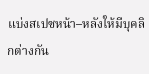แบ่งสเปซหน้า–หลังให้มีบุคลิกต่างกัน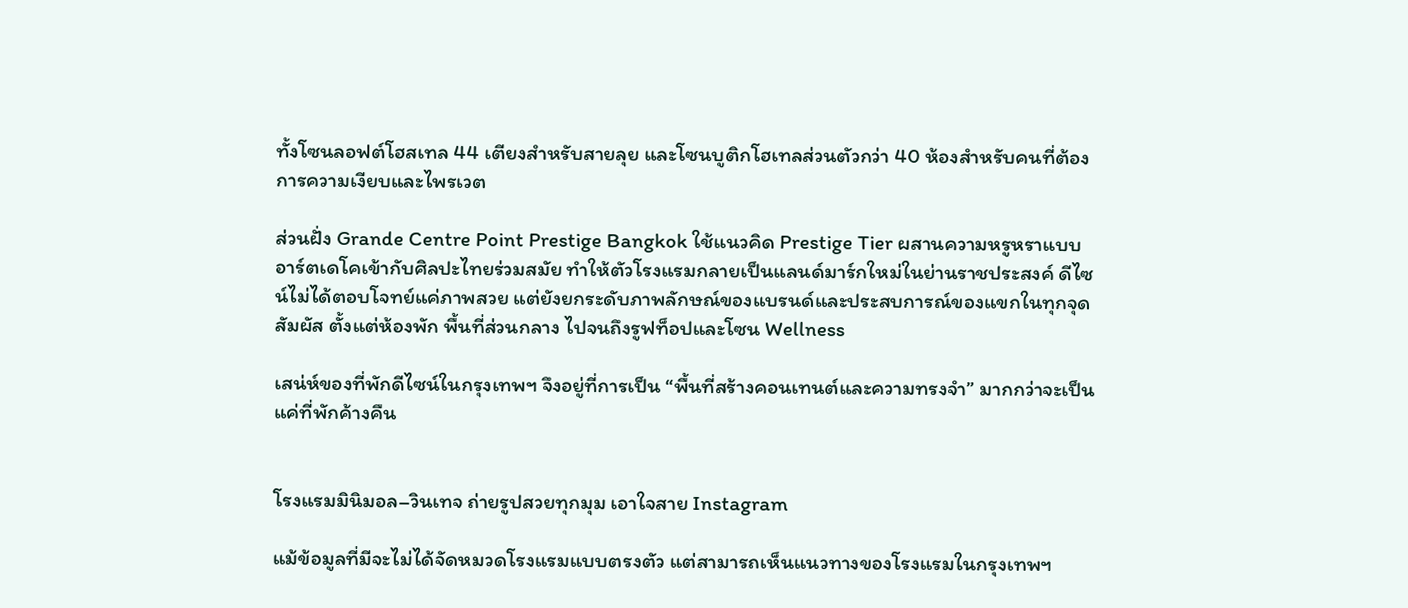ทั้งโซนลอฟต์โฮสเทล 44 เตียงสำหรับสายลุย และโซนบูติกโฮเทลส่วนตัวกว่า 40 ห้องสำหรับคนที่ต้องการความเงียบและไพรเวต

ส่วนฝั่ง Grande Centre Point Prestige Bangkok ใช้แนวคิด Prestige Tier ผสานความหรูหราแบบอาร์ตเดโคเข้ากับศิลปะไทยร่วมสมัย ทำให้ตัวโรงแรมกลายเป็นแลนด์มาร์กใหม่ในย่านราชประสงค์ ดีไซน์ไม่ได้ตอบโจทย์แค่ภาพสวย แต่ยังยกระดับภาพลักษณ์ของแบรนด์และประสบการณ์ของแขกในทุกจุดสัมผัส ตั้งแต่ห้องพัก พื้นที่ส่วนกลาง ไปจนถึงรูฟท็อปและโซน Wellness

เสน่ห์ของที่พักดีไซน์ในกรุงเทพฯ จึงอยู่ที่การเป็น “พื้นที่สร้างคอนเทนต์และความทรงจำ” มากกว่าจะเป็นแค่ที่พักค้างคืน


โรงแรมมินิมอล–วินเทจ ถ่ายรูปสวยทุกมุม เอาใจสาย Instagram

แม้ข้อมูลที่มีจะไม่ได้จัดหมวดโรงแรมแบบตรงตัว แต่สามารถเห็นแนวทางของโรงแรมในกรุงเทพฯ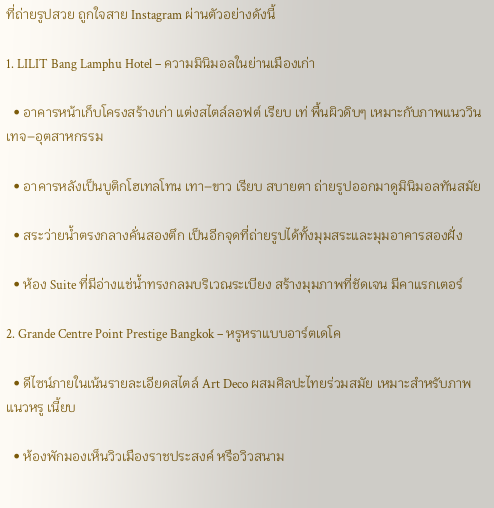ที่ถ่ายรูปสวย ถูกใจสาย Instagram ผ่านตัวอย่างดังนี้

1. LILIT Bang Lamphu Hotel – ความมินิมอลในย่านเมืองเก่า

  • อาคารหน้าเก็บโครงสร้างเก่า แต่งสไตล์ลอฟต์ เรียบ เท่ พื้นผิวดิบๆ เหมาะกับภาพแนววินเทจ–อุตสาหกรรม

  • อาคารหลังเป็นบูติกโฮเทลโทน เทา–ขาว เรียบ สบายตา ถ่ายรูปออกมาดูมินิมอลทันสมัย

  • สระว่ายน้ำตรงกลางคั่นสองตึก เป็นอีกจุดที่ถ่ายรูปได้ทั้งมุมสระและมุมอาคารสองฝั่ง

  • ห้อง Suite ที่มีอ่างแช่น้ำทรงกลมบริเวณระเบียง สร้างมุมภาพที่ชัดเจน มีคาแรกเตอร์

2. Grande Centre Point Prestige Bangkok – หรูหราแบบอาร์ตเดโค

  • ดีไซน์ภายในเน้นรายละเอียดสไตล์ Art Deco ผสมศิลปะไทยร่วมสมัย เหมาะสำหรับภาพแนวหรู เนี้ยบ

  • ห้องพักมองเห็นวิวเมืองราชประสงค์ หรือวิวสนาม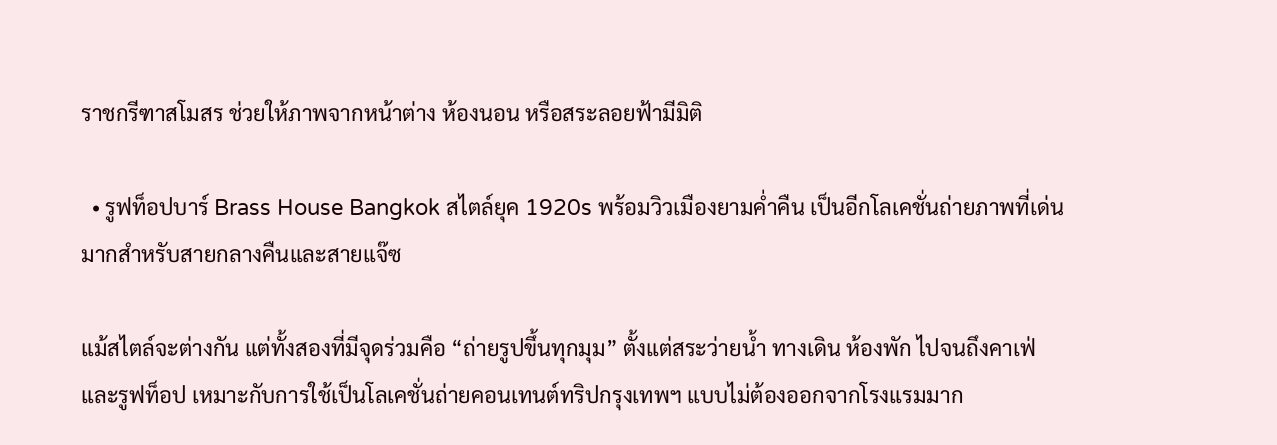ราชกรีฑาสโมสร ช่วยให้ภาพจากหน้าต่าง ห้องนอน หรือสระลอยฟ้ามีมิติ

  • รูฟท็อปบาร์ Brass House Bangkok สไตล์ยุค 1920s พร้อมวิวเมืองยามค่ำคืน เป็นอีกโลเคชั่นถ่ายภาพที่เด่นมากสำหรับสายกลางคืนและสายแจ๊ซ

แม้สไตล์จะต่างกัน แต่ทั้งสองที่มีจุดร่วมคือ “ถ่ายรูปขึ้นทุกมุม” ตั้งแต่สระว่ายน้ำ ทางเดิน ห้องพัก ไปจนถึงคาเฟ่และรูฟท็อป เหมาะกับการใช้เป็นโลเคชั่นถ่ายคอนเทนต์ทริปกรุงเทพฯ แบบไม่ต้องออกจากโรงแรมมาก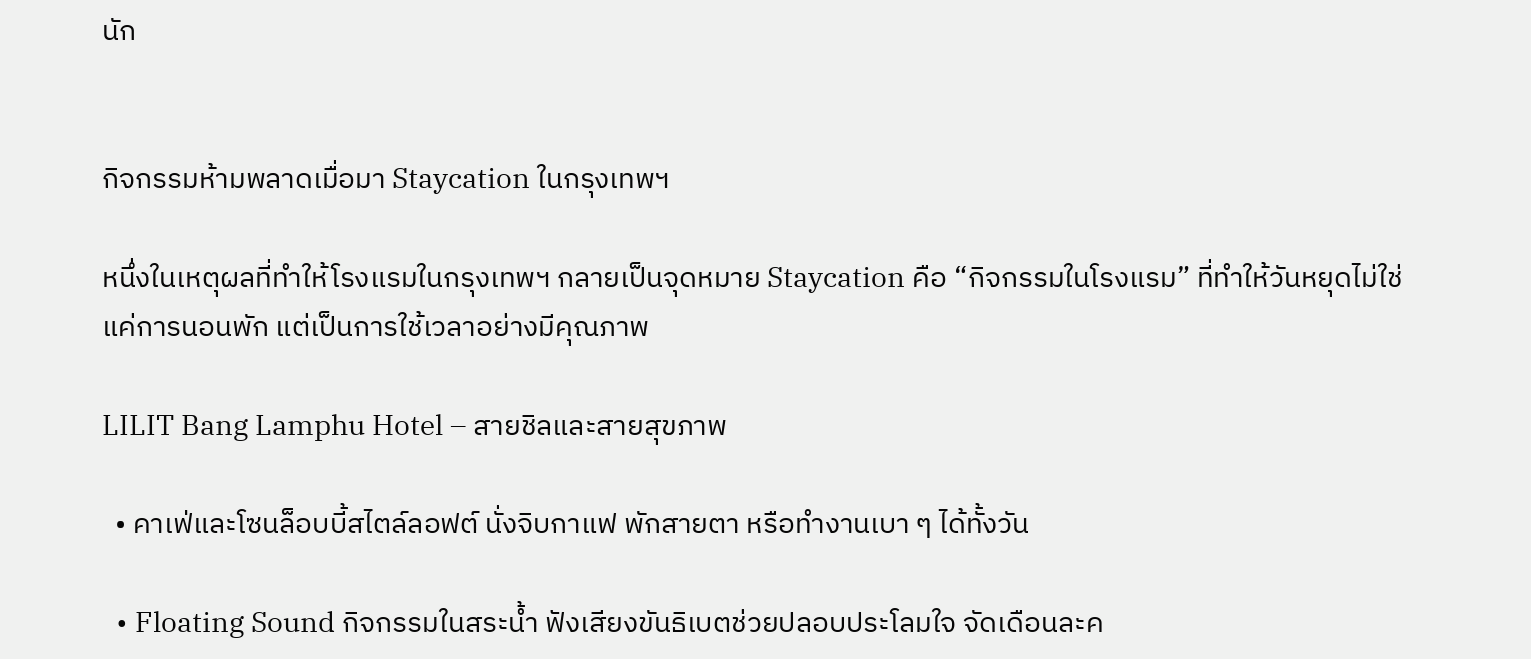นัก


กิจกรรมห้ามพลาดเมื่อมา Staycation ในกรุงเทพฯ

หนึ่งในเหตุผลที่ทำให้โรงแรมในกรุงเทพฯ กลายเป็นจุดหมาย Staycation คือ “กิจกรรมในโรงแรม” ที่ทำให้วันหยุดไม่ใช่แค่การนอนพัก แต่เป็นการใช้เวลาอย่างมีคุณภาพ

LILIT Bang Lamphu Hotel – สายชิลและสายสุขภาพ

  • คาเฟ่และโซนล็อบบี้สไตล์ลอฟต์ นั่งจิบกาแฟ พักสายตา หรือทำงานเบา ๆ ได้ทั้งวัน

  • Floating Sound กิจกรรมในสระน้ำ ฟังเสียงขันธิเบตช่วยปลอบประโลมใจ จัดเดือนละค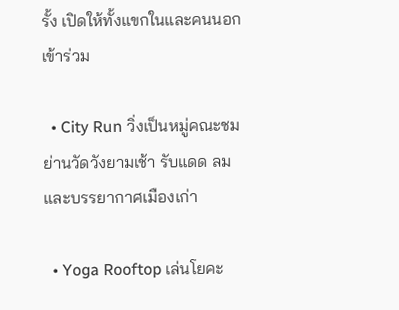รั้ง เปิดให้ทั้งแขกในและคนนอกเข้าร่วม

  • City Run วิ่งเป็นหมู่คณะชมย่านวัดวังยามเช้า รับแดด ลม และบรรยากาศเมืองเก่า

  • Yoga Rooftop เล่นโยคะ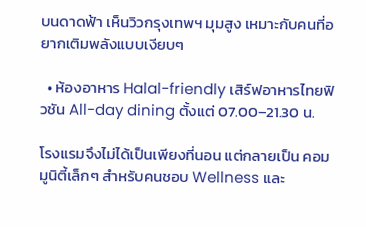บนดาดฟ้า เห็นวิวกรุงเทพฯ มุมสูง เหมาะกับคนที่อยากเติมพลังแบบเงียบๆ

  • ห้องอาหาร Halal-friendly เสิร์ฟอาหารไทยฟิวชัน All-day dining ตั้งแต่ 07.00–21.30 น.

โรงแรมจึงไม่ได้เป็นเพียงที่นอน แต่กลายเป็น คอมมูนิตี้เล็กๆ สำหรับคนชอบ Wellness และ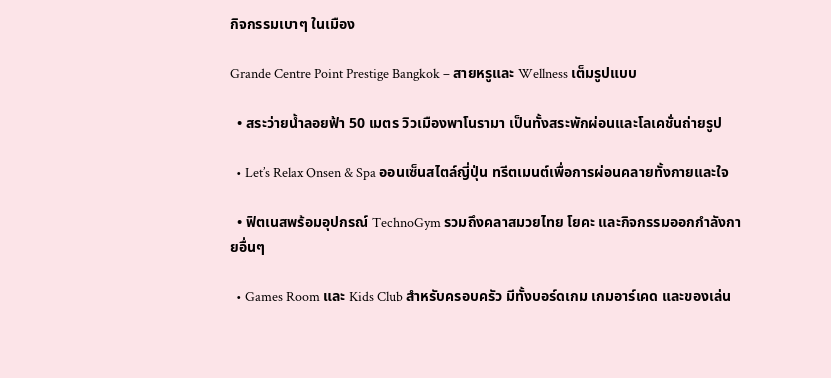กิจกรรมเบาๆ ในเมือง

Grande Centre Point Prestige Bangkok – สายหรูและ Wellness เต็มรูปแบบ

  • สระว่ายน้ำลอยฟ้า 50 เมตร วิวเมืองพาโนรามา เป็นทั้งสระพักผ่อนและโลเคชั่นถ่ายรูป

  • Let’s Relax Onsen & Spa ออนเซ็นสไตล์ญี่ปุ่น ทรีตเมนต์เพื่อการผ่อนคลายทั้งกายและใจ

  • ฟิตเนสพร้อมอุปกรณ์ TechnoGym รวมถึงคลาสมวยไทย โยคะ และกิจกรรมออกกำลังกายอื่นๆ

  • Games Room และ Kids Club สำหรับครอบครัว มีทั้งบอร์ดเกม เกมอาร์เคด และของเล่น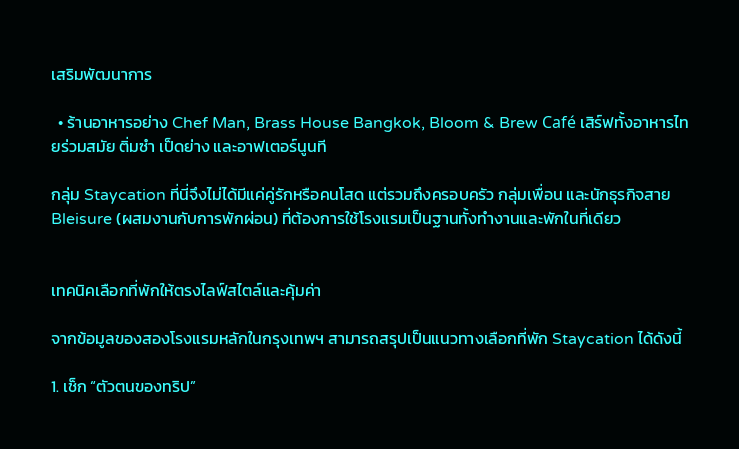เสริมพัฒนาการ

  • ร้านอาหารอย่าง Chef Man, Brass House Bangkok, Bloom & Brew Café เสิร์ฟทั้งอาหารไทยร่วมสมัย ติ่มซำ เป็ดย่าง และอาฟเตอร์นูนที

กลุ่ม Staycation ที่นี่จึงไม่ได้มีแค่คู่รักหรือคนโสด แต่รวมถึงครอบครัว กลุ่มเพื่อน และนักธุรกิจสาย Bleisure (ผสมงานกับการพักผ่อน) ที่ต้องการใช้โรงแรมเป็นฐานทั้งทำงานและพักในที่เดียว


เทคนิคเลือกที่พักให้ตรงไลฟ์สไตล์และคุ้มค่า

จากข้อมูลของสองโรงแรมหลักในกรุงเทพฯ สามารถสรุปเป็นแนวทางเลือกที่พัก Staycation ได้ดังนี้

1. เช็ก “ตัวตนของทริป”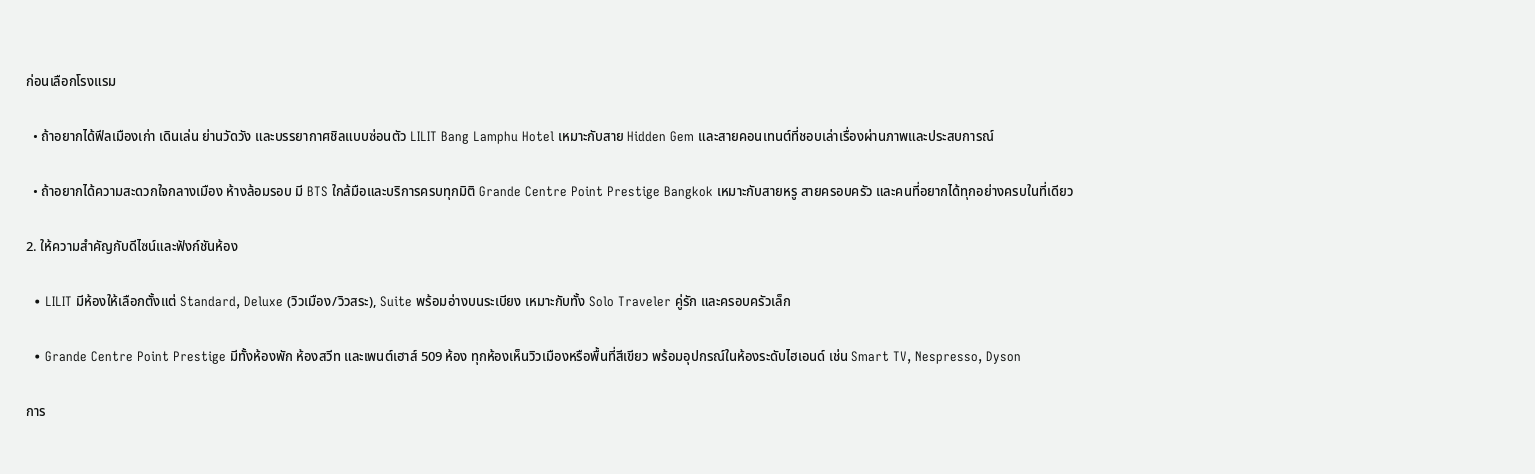ก่อนเลือกโรงแรม

  • ถ้าอยากได้ฟีลเมืองเก่า เดินเล่น ย่านวัดวัง และบรรยากาศชิลแบบซ่อนตัว LILIT Bang Lamphu Hotel เหมาะกับสาย Hidden Gem และสายคอนเทนต์ที่ชอบเล่าเรื่องผ่านภาพและประสบการณ์

  • ถ้าอยากได้ความสะดวกใจกลางเมือง ห้างล้อมรอบ มี BTS ใกล้มือและบริการครบทุกมิติ Grande Centre Point Prestige Bangkok เหมาะกับสายหรู สายครอบครัว และคนที่อยากได้ทุกอย่างครบในที่เดียว

2. ให้ความสำคัญกับดีไซน์และฟังก์ชันห้อง

  • LILIT มีห้องให้เลือกตั้งแต่ Standard, Deluxe (วิวเมือง/วิวสระ), Suite พร้อมอ่างบนระเบียง เหมาะกับทั้ง Solo Traveler คู่รัก และครอบครัวเล็ก

  • Grande Centre Point Prestige มีทั้งห้องพัก ห้องสวีท และเพนต์เฮาส์ 509 ห้อง ทุกห้องเห็นวิวเมืองหรือพื้นที่สีเขียว พร้อมอุปกรณ์ในห้องระดับไฮเอนด์ เช่น Smart TV, Nespresso, Dyson

การ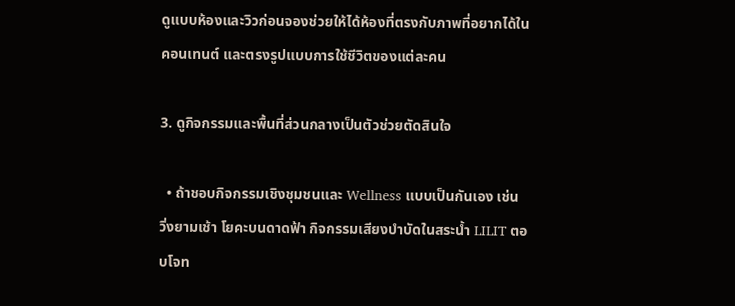ดูแบบห้องและวิวก่อนจองช่วยให้ได้ห้องที่ตรงกับภาพที่อยากได้ในคอนเทนต์ และตรงรูปแบบการใช้ชีวิตของแต่ละคน

3. ดูกิจกรรมและพื้นที่ส่วนกลางเป็นตัวช่วยตัดสินใจ

  • ถ้าชอบกิจกรรมเชิงชุมชนและ Wellness แบบเป็นกันเอง เช่น วิ่งยามเช้า โยคะบนดาดฟ้า กิจกรรมเสียงบำบัดในสระน้ำ LILIT ตอบโจท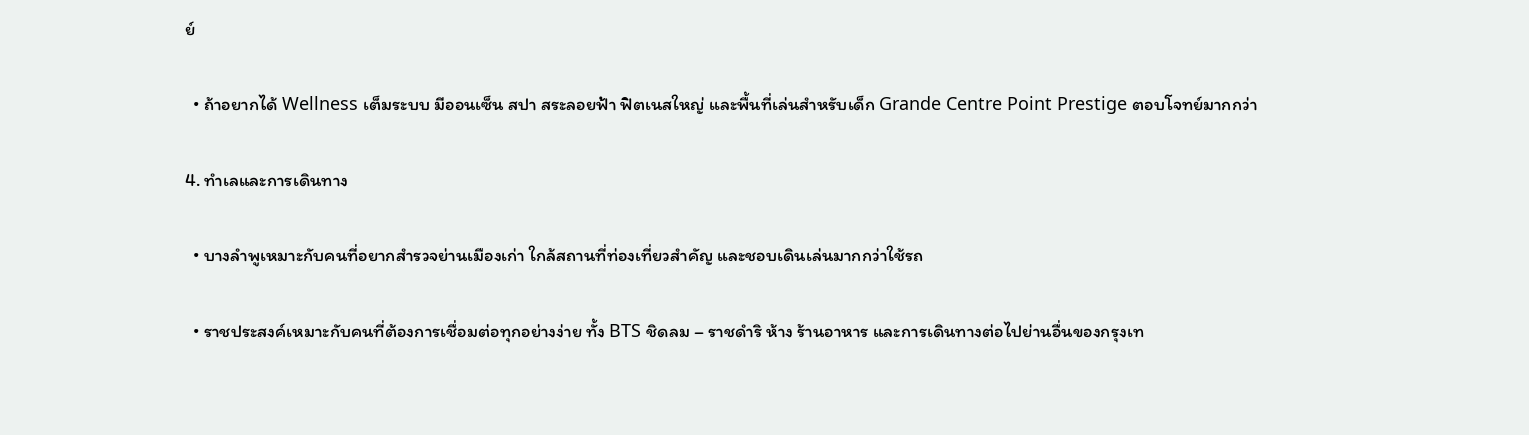ย์

  • ถ้าอยากได้ Wellness เต็มระบบ มีออนเซ็น สปา สระลอยฟ้า ฟิตเนสใหญ่ และพื้นที่เล่นสำหรับเด็ก Grande Centre Point Prestige ตอบโจทย์มากกว่า

4. ทำเลและการเดินทาง

  • บางลำพูเหมาะกับคนที่อยากสำรวจย่านเมืองเก่า ใกล้สถานที่ท่องเที่ยวสำคัญ และชอบเดินเล่นมากกว่าใช้รถ

  • ราชประสงค์เหมาะกับคนที่ต้องการเชื่อมต่อทุกอย่างง่าย ทั้ง BTS ชิดลม – ราชดำริ ห้าง ร้านอาหาร และการเดินทางต่อไปย่านอื่นของกรุงเท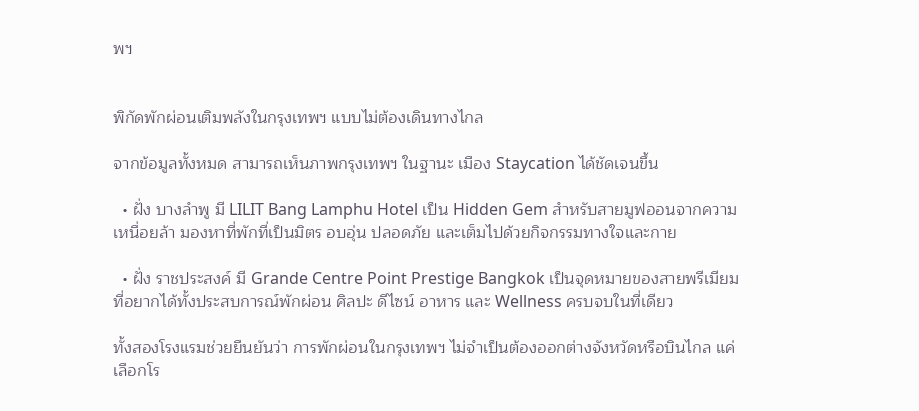พฯ


พิกัดพักผ่อนเติมพลังในกรุงเทพฯ แบบไม่ต้องเดินทางไกล

จากข้อมูลทั้งหมด สามารถเห็นภาพกรุงเทพฯ ในฐานะ เมือง Staycation ได้ชัดเจนขึ้น

  • ฝั่ง บางลำพู มี LILIT Bang Lamphu Hotel เป็น Hidden Gem สำหรับสายมูฟออนจากความเหนื่อยล้า มองหาที่พักที่เป็นมิตร อบอุ่น ปลอดภัย และเต็มไปด้วยกิจกรรมทางใจและกาย

  • ฝั่ง ราชประสงค์ มี Grande Centre Point Prestige Bangkok เป็นจุดหมายของสายพรีเมียม ที่อยากได้ทั้งประสบการณ์พักผ่อน ศิลปะ ดีไซน์ อาหาร และ Wellness ครบจบในที่เดียว

ทั้งสองโรงแรมช่วยยืนยันว่า การพักผ่อนในกรุงเทพฯ ไม่จำเป็นต้องออกต่างจังหวัดหรือบินไกล แค่เลือกโร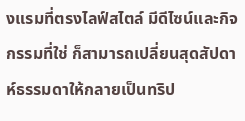งแรมที่ตรงไลฟ์สไตล์ มีดีไซน์และกิจกรรมที่ใช่ ก็สามารถเปลี่ยนสุดสัปดาห์ธรรมดาให้กลายเป็นทริป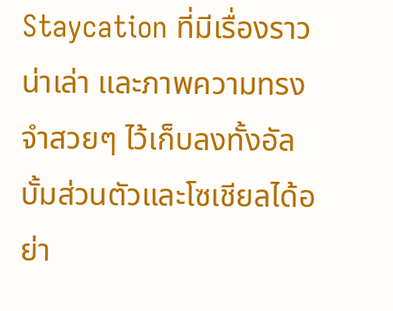Staycation ที่มีเรื่องราวน่าเล่า และภาพความทรงจำสวยๆ ไว้เก็บลงทั้งอัลบั้มส่วนตัวและโซเชียลได้อย่า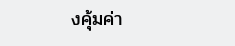งคุ้มค่า